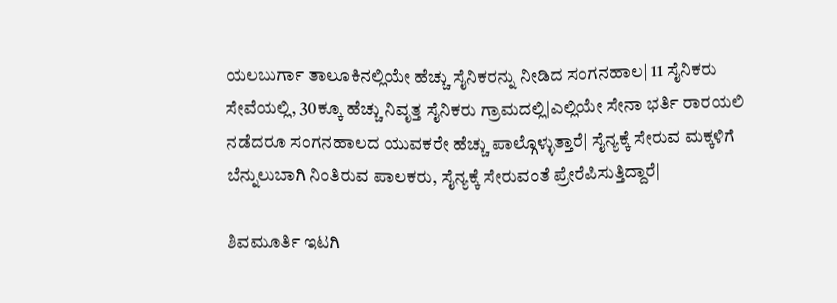ಯಲಬುರ್ಗಾ ತಾಲೂಕಿನಲ್ಲಿಯೇ ಹೆಚ್ಚು ಸೈನಿಕರನ್ನು ನೀಡಿದ ಸಂಗನಹಾಲ| 11 ಸೈನಿಕರು ಸೇವೆಯಲ್ಲಿ, 30ಕ್ಕೂ ಹೆಚ್ಚು ನಿವೃತ್ತ ಸೈನಿಕರು ಗ್ರಾಮದಲ್ಲಿ|ಎಲ್ಲಿಯೇ ಸೇನಾ ಭರ್ತಿ ರಾರ‍ಯಲಿ ನಡೆದರೂ ಸಂಗನಹಾಲದ ಯುವಕರೇ ಹೆಚ್ಚು ಪಾಲ್ಗೊಳ್ಳುತ್ತಾರೆ| ಸೈನ್ಯಕ್ಕೆ ಸೇರುವ ಮಕ್ಕಳಿಗೆ ಬೆನ್ನುಲುಬಾಗಿ ನಿಂತಿರುವ ಪಾಲಕರು, ಸೈನ್ಯಕ್ಕೆ ಸೇರುವಂತೆ ಪ್ರೇರೆಪಿಸುತ್ತಿದ್ದಾರೆ|

ಶಿವಮೂರ್ತಿ ಇಟಗಿ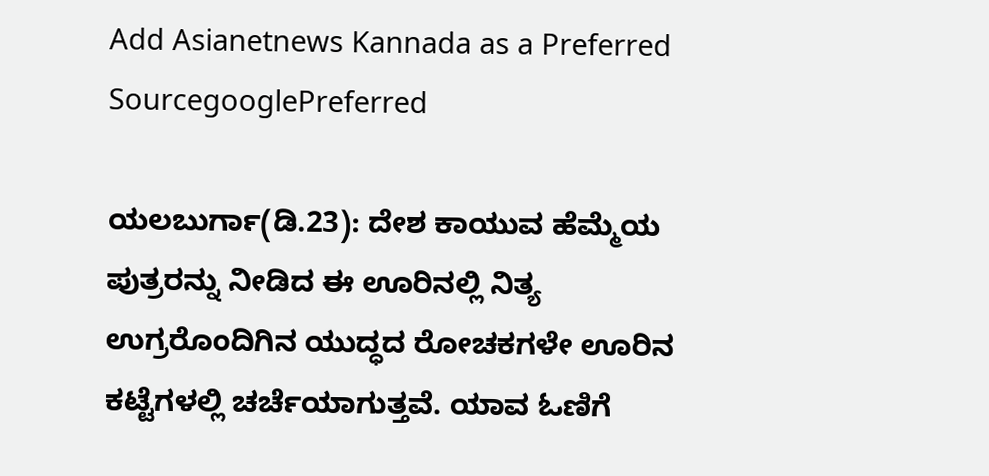Add Asianetnews Kannada as a Preferred SourcegooglePreferred

ಯಲಬುರ್ಗಾ(ಡಿ.23): ದೇಶ ಕಾಯುವ ಹೆಮ್ಮೆಯ ಪುತ್ರರನ್ನು ನೀಡಿದ ಈ ಊರಿನಲ್ಲಿ ನಿತ್ಯ ಉಗ್ರರೊಂದಿಗಿನ ಯುದ್ಧದ ರೋಚಕಗಳೇ ಊರಿನ ಕಟ್ಟೆಗಳಲ್ಲಿ ಚರ್ಚೆಯಾಗುತ್ತವೆ. ಯಾವ ಓಣಿಗೆ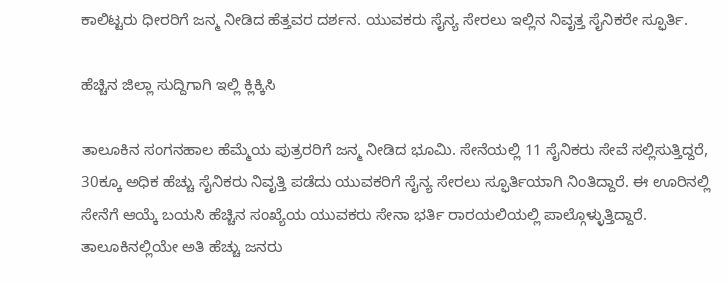ಕಾಲಿಟ್ಟರು ಧೀರರಿಗೆ ಜನ್ಮ ನೀಡಿದ ಹೆತ್ತವರ ದರ್ಶನ. ಯುವಕರು ಸೈನ್ಯ ಸೇರಲು ಇಲ್ಲಿನ ನಿವೃತ್ತ ಸೈನಿಕರೇ ಸ್ಫೂರ್ತಿ.

ಹೆಚ್ಚಿನ ಜಿಲ್ಲಾ ಸುದ್ದಿಗಾಗಿ ಇಲ್ಲಿ ಕ್ಲಿಕ್ಕಿಸಿ

ತಾಲೂಕಿನ ಸಂಗನಹಾಲ ಹೆಮ್ಮೆಯ ಪುತ್ರರರಿಗೆ ಜನ್ಮ ನೀಡಿದ ಭೂಮಿ. ಸೇನೆಯಲ್ಲಿ 11 ಸೈನಿಕರು ಸೇವೆ ಸಲ್ಲಿಸುತ್ತಿದ್ದರೆ, 30ಕ್ಕೂ ಅಧಿಕ ಹೆಚ್ಚು ಸೈನಿಕರು ನಿವೃತ್ತಿ ಪಡೆದು ಯುವಕರಿಗೆ ಸೈನ್ಯ ಸೇರಲು ಸ್ಫೂರ್ತಿಯಾಗಿ ನಿಂತಿದ್ದಾರೆ. ಈ ಊರಿನಲ್ಲಿ ಸೇನೆಗೆ ಆಯ್ಕೆ ಬಯಸಿ ಹೆಚ್ಚಿನ ಸಂಖ್ಯೆಯ ಯುವಕರು ಸೇನಾ ಭರ್ತಿ ರಾರ‍ಯಲಿಯಲ್ಲಿ ಪಾಲ್ಗೊಳ್ಳುತ್ತಿದ್ದಾರೆ. ತಾಲೂಕಿನಲ್ಲಿಯೇ ಅತಿ ಹೆಚ್ಚು ಜನರು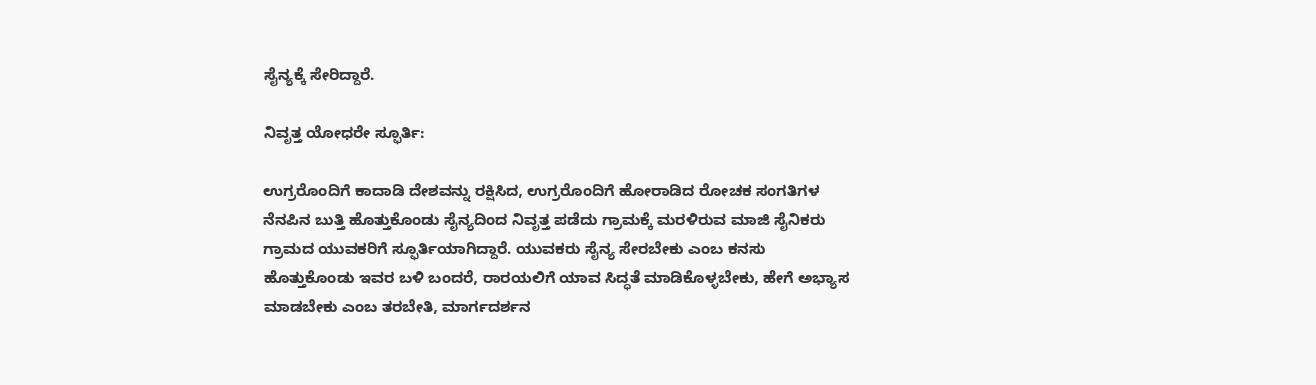ಸೈನ್ಯಕ್ಕೆ ಸೇರಿದ್ದಾರೆ.

ನಿವೃತ್ತ ಯೋಧರೇ ಸ್ಫೂರ್ತಿ:

ಉಗ್ರರೊಂದಿಗೆ ಕಾದಾಡಿ ದೇಶವನ್ನು ರಕ್ಷಿಸಿದ, ಉಗ್ರರೊಂದಿಗೆ ಹೋರಾಡಿದ ರೋಚಕ ಸಂಗತಿಗಳ ನೆನಪಿನ ಬುತ್ತಿ ಹೊತ್ತುಕೊಂಡು ಸೈನ್ಯದಿಂದ ನಿವೃತ್ತ ಪಡೆದು ಗ್ರಾಮಕ್ಕೆ ಮರಳಿರುವ ಮಾಜಿ ಸೈನಿಕರು ಗ್ರಾಮದ ಯುವಕರಿಗೆ ಸ್ಫೂರ್ತಿಯಾಗಿದ್ದಾರೆ. ಯುವಕರು ಸೈನ್ಯ ಸೇರಬೇಕು ಎಂಬ ಕನಸು ಹೊತ್ತುಕೊಂಡು ಇವರ ಬಳಿ ಬಂದರೆ, ರಾರ‍ಯಲಿಗೆ ಯಾವ ಸಿದ್ಧತೆ ಮಾಡಿಕೊಳ್ಳಬೇಕು, ಹೇಗೆ ಅಭ್ಯಾಸ ಮಾಡಬೇಕು ಎಂಬ ತರಬೇತಿ, ಮಾರ್ಗದರ್ಶನ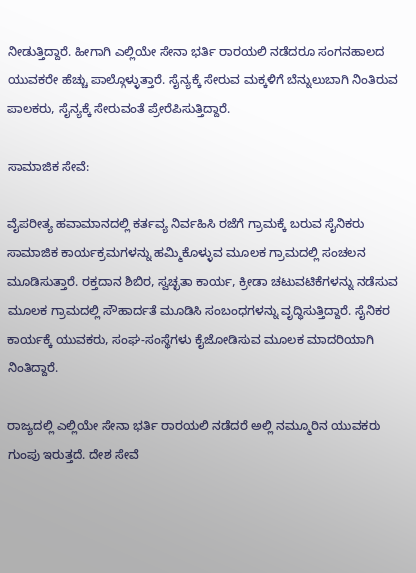ನೀಡುತ್ತಿದ್ದಾರೆ. ಹೀಗಾಗಿ ಎಲ್ಲಿಯೇ ಸೇನಾ ಭರ್ತಿ ರಾರ‍ಯಲಿ ನಡೆದರೂ ಸಂಗನಹಾಲದ ಯುವಕರೇ ಹೆಚ್ಚು ಪಾಲ್ಗೊಳ್ಳುತ್ತಾರೆ. ಸೈನ್ಯಕ್ಕೆ ಸೇರುವ ಮಕ್ಕಳಿಗೆ ಬೆನ್ನುಲುಬಾಗಿ ನಿಂತಿರುವ ಪಾಲಕರು, ಸೈನ್ಯಕ್ಕೆ ಸೇರುವಂತೆ ಪ್ರೇರೆಪಿಸುತ್ತಿದ್ದಾರೆ.

ಸಾಮಾಜಿಕ ಸೇವೆ:

ವೈಪರೀತ್ಯ ಹವಾಮಾನದಲ್ಲಿ ಕರ್ತವ್ಯ ನಿರ್ವಹಿಸಿ ರಜೆಗೆ ಗ್ರಾಮಕ್ಕೆ ಬರುವ ಸೈನಿಕರು ಸಾಮಾಜಿಕ ಕಾರ್ಯಕ್ರಮಗಳನ್ನು ಹಮ್ಮಿಕೊಳ್ಳುವ ಮೂಲಕ ಗ್ರಾಮದಲ್ಲಿ ಸಂಚಲನ ಮೂಡಿಸುತ್ತಾರೆ. ರಕ್ತದಾನ ಶಿಬಿರ, ಸ್ವಚ್ಛತಾ ಕಾರ್ಯ, ಕ್ರೀಡಾ ಚಟುವಟಿಕೆಗಳನ್ನು ನಡೆಸುವ ಮೂಲಕ ಗ್ರಾಮದಲ್ಲಿ ಸೌಹಾರ್ದತೆ ಮೂಡಿಸಿ ಸಂಬಂಧಗಳನ್ನು ವೃದ್ಧಿಸುತ್ತಿದ್ದಾರೆ. ಸೈನಿಕರ ಕಾರ್ಯಕ್ಕೆ ಯುವಕರು, ಸಂಘ-ಸಂಸ್ಥೆಗಳು ಕೈಜೋಡಿಸುವ ಮೂಲಕ ಮಾದರಿಯಾಗಿ ನಿಂತಿದ್ದಾರೆ.

ರಾಜ್ಯದಲ್ಲಿ ಎಲ್ಲಿಯೇ ಸೇನಾ ಭರ್ತಿ ರಾರ‍ಯಲಿ ನಡೆದರೆ ಅಲ್ಲಿ ನಮ್ಮೂರಿನ ಯುವಕರು ಗುಂಪು ಇರುತ್ತದೆ. ದೇಶ ಸೇವೆ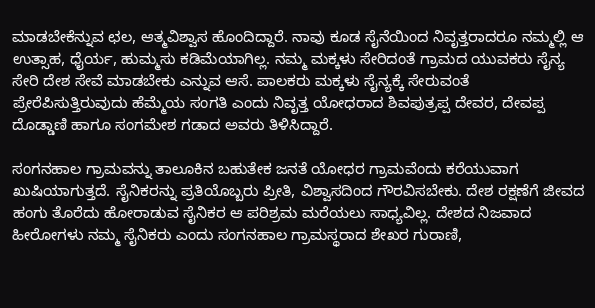ಮಾಡಬೇಕೆನ್ನುವ ಛಲ, ಆತ್ಮವಿಶ್ವಾಸ ಹೊಂದಿದ್ದಾರೆ. ನಾವು ಕೂಡ ಸೈನೆಯಿಂದ ನಿವೃತ್ತರಾದರೂ ನಮ್ಮಲ್ಲಿ ಆ ಉತ್ಸಾಹ, ಧೈರ್ಯ, ಹುಮ್ಮಸು ಕಡಿಮೆಯಾಗಿಲ್ಲ. ನಮ್ಮ ಮಕ್ಕಳು ಸೇರಿದಂತೆ ಗ್ರಾಮದ ಯುವಕರು ಸೈನ್ಯ ಸೇರಿ ದೇಶ ಸೇವೆ ಮಾಡಬೇಕು ಎನ್ನುವ ಆಸೆ. ಪಾಲಕರು ಮಕ್ಕಳು ಸೈನ್ಯಕ್ಕೆ ಸೇರುವಂತೆ ಪ್ರೇರೆಪಿಸುತ್ತಿರುವುದು ಹೆಮ್ಮೆಯ ಸಂಗತಿ ಎಂದು ನಿವೃತ್ತ ಯೋಧರಾದ ಶಿವಪುತ್ರಪ್ಪ ದೇವರ, ದೇವಪ್ಪ ದೊಡ್ಡಾಣಿ ಹಾಗೂ ಸಂಗಮೇಶ ಗಡಾದ ಅವರು ತಿಳಿಸಿದ್ದಾರೆ.

ಸಂಗನಹಾಲ ಗ್ರಾಮವನ್ನು ತಾಲೂಕಿನ ಬಹುತೇಕ ಜನತೆ ಯೋಧರ ಗ್ರಾಮವೆಂದು ಕರೆಯುವಾಗ ಖುಷಿಯಾಗುತ್ತದೆ. ಸೈನಿಕರನ್ನು ಪ್ರತಿಯೊಬ್ಬರು ಪ್ರೀತಿ, ವಿಶ್ವಾಸದಿಂದ ಗೌರವಿಸಬೇಕು. ದೇಶ ರಕ್ಷಣೆಗೆ ಜೀವದ ಹಂಗು ತೊರೆದು ಹೋರಾಡುವ ಸೈನಿಕರ ಆ ಪರಿಶ್ರಮ ಮರೆಯಲು ಸಾಧ್ಯವಿಲ್ಲ. ದೇಶದ ನಿಜವಾದ ಹೀರೋಗಳು ನಮ್ಮ ಸೈನಿಕರು ಎಂದು ಸಂಗನಹಾಲ ಗ್ರಾಮಸ್ಥರಾದ ಶೇಖರ ಗುರಾಣಿ,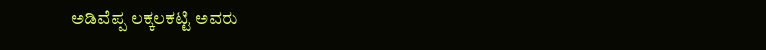ಅಡಿವೆಪ್ಪ ಲಕ್ಕಲಕಟ್ಟಿ ಅವರು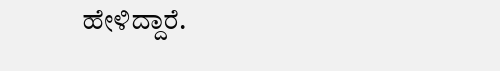ಹೇಳಿದ್ದಾರೆ.